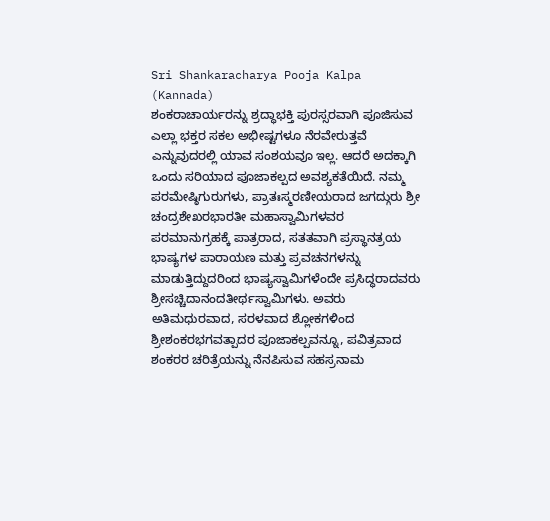Sri Shankaracharya Pooja Kalpa (Kannada)
ಶಂಕರಾಚಾರ್ಯರನ್ನು ಶ್ರದ್ಧಾಭಕ್ತಿ ಪುರಸ್ಸರವಾಗಿ ಪೂಜಿಸುವ ಎಲ್ಲಾ ಭಕ್ತರ ಸಕಲ ಅಭೀಷ್ಟಗಳೂ ನೆರವೇರುತ್ತವೆ ಎನ್ನುವುದರಲ್ಲಿ ಯಾವ ಸಂಶಯವೂ ಇಲ್ಲ. ಆದರೆ ಅದಕ್ಕಾಗಿ ಒಂದು ಸರಿಯಾದ ಪೂಜಾಕಲ್ಪದ ಅವಶ್ಯಕತೆಯಿದೆ. ನಮ್ಮ ಪರಮೇಷ್ಠಿಗುರುಗಳು, ಪ್ರಾತಃಸ್ಮರಣೀಯರಾದ ಜಗದ್ಗುರು ಶ್ರೀ ಚಂದ್ರಶೇಖರಭಾರತೀ ಮಹಾಸ್ವಾಮಿಗಳವರ ಪರಮಾನುಗ್ರಹಕ್ಕೆ ಪಾತ್ರರಾದ, ಸತತವಾಗಿ ಪ್ರಸ್ಥಾನತ್ರಯ ಭಾಷ್ಯಗಳ ಪಾರಾಯಣ ಮತ್ತು ಪ್ರವಚನಗಳನ್ನು ಮಾಡುತ್ತಿದ್ದುದರಿಂದ ಭಾಷ್ಯಸ್ವಾಮಿಗಳೆಂದೇ ಪ್ರಸಿದ್ಧರಾದವರು ಶ್ರೀಸಚ್ಚಿದಾನಂದತೀರ್ಥಸ್ವಾಮಿಗಳು. ಅವರು ಅತಿಮಧುರವಾದ, ಸರಳವಾದ ಶ್ಲೋಕಗಳಿಂದ ಶ್ರೀಶಂಕರಭಗವತ್ಪಾದರ ಪೂಜಾಕಲ್ಪವನ್ನೂ, ಪವಿತ್ರವಾದ ಶಂಕರರ ಚರಿತ್ರೆಯನ್ನು ನೆನಪಿಸುವ ಸಹಸ್ರನಾಮ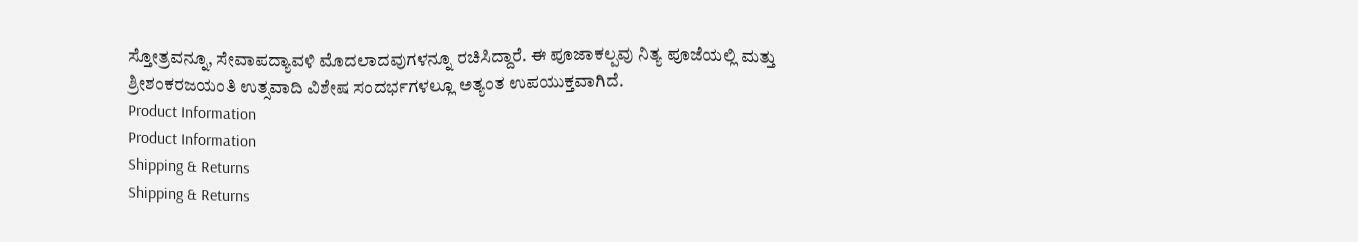ಸ್ತೋತ್ರವನ್ನೂ, ಸೇವಾಪದ್ಯಾವಳಿ ಮೊದಲಾದವುಗಳನ್ನೂ ರಚಿಸಿದ್ದಾರೆ. ಈ ಪೂಜಾಕಲ್ಪವು ನಿತ್ಯ ಪೂಜೆಯಲ್ಲಿ ಮತ್ತು ಶ್ರೀಶಂಕರಜಯಂತಿ ಉತ್ಸವಾದಿ ವಿಶೇಷ ಸಂದರ್ಭಗಳಲ್ಲೂ ಅತ್ಯಂತ ಉಪಯುಕ್ತವಾಗಿದೆ.
Product Information
Product Information
Shipping & Returns
Shipping & Returns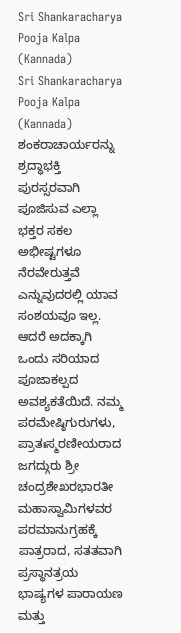Sri Shankaracharya Pooja Kalpa (Kannada)
Sri Shankaracharya Pooja Kalpa (Kannada)
ಶಂಕರಾಚಾರ್ಯರನ್ನು ಶ್ರದ್ಧಾಭಕ್ತಿ ಪುರಸ್ಸರವಾಗಿ ಪೂಜಿಸುವ ಎಲ್ಲಾ ಭಕ್ತರ ಸಕಲ ಅಭೀಷ್ಟಗಳೂ ನೆರವೇರುತ್ತವೆ ಎನ್ನುವುದರಲ್ಲಿ ಯಾವ ಸಂಶಯವೂ ಇಲ್ಲ. ಆದರೆ ಅದಕ್ಕಾಗಿ ಒಂದು ಸರಿಯಾದ ಪೂಜಾಕಲ್ಪದ ಅವಶ್ಯಕತೆಯಿದೆ. ನಮ್ಮ ಪರಮೇಷ್ಠಿಗುರುಗಳು, ಪ್ರಾತಃಸ್ಮರಣೀಯರಾದ ಜಗದ್ಗುರು ಶ್ರೀ ಚಂದ್ರಶೇಖರಭಾರತೀ ಮಹಾಸ್ವಾಮಿಗಳವರ ಪರಮಾನುಗ್ರಹಕ್ಕೆ ಪಾತ್ರರಾದ, ಸತತವಾಗಿ ಪ್ರಸ್ಥಾನತ್ರಯ ಭಾಷ್ಯಗಳ ಪಾರಾಯಣ ಮತ್ತು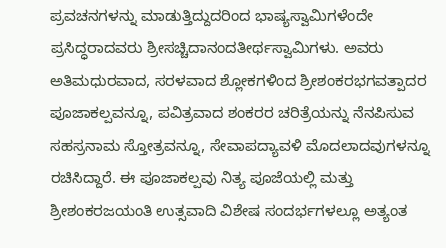ಪ್ರವಚನಗಳನ್ನು ಮಾಡುತ್ತಿದ್ದುದರಿಂದ ಭಾಷ್ಯಸ್ವಾಮಿಗಳೆಂದೇ ಪ್ರಸಿದ್ಧರಾದವರು ಶ್ರೀಸಚ್ಚಿದಾನಂದತೀರ್ಥಸ್ವಾಮಿಗಳು. ಅವರು ಅತಿಮಧುರವಾದ, ಸರಳವಾದ ಶ್ಲೋಕಗಳಿಂದ ಶ್ರೀಶಂಕರಭಗವತ್ಪಾದರ ಪೂಜಾಕಲ್ಪವನ್ನೂ, ಪವಿತ್ರವಾದ ಶಂಕರರ ಚರಿತ್ರೆಯನ್ನು ನೆನಪಿಸುವ ಸಹಸ್ರನಾಮ ಸ್ತೋತ್ರವನ್ನೂ, ಸೇವಾಪದ್ಯಾವಳಿ ಮೊದಲಾದವುಗಳನ್ನೂ ರಚಿಸಿದ್ದಾರೆ. ಈ ಪೂಜಾಕಲ್ಪವು ನಿತ್ಯ ಪೂಜೆಯಲ್ಲಿ ಮತ್ತು ಶ್ರೀಶಂಕರಜಯಂತಿ ಉತ್ಸವಾದಿ ವಿಶೇಷ ಸಂದರ್ಭಗಳಲ್ಲೂ ಅತ್ಯಂತ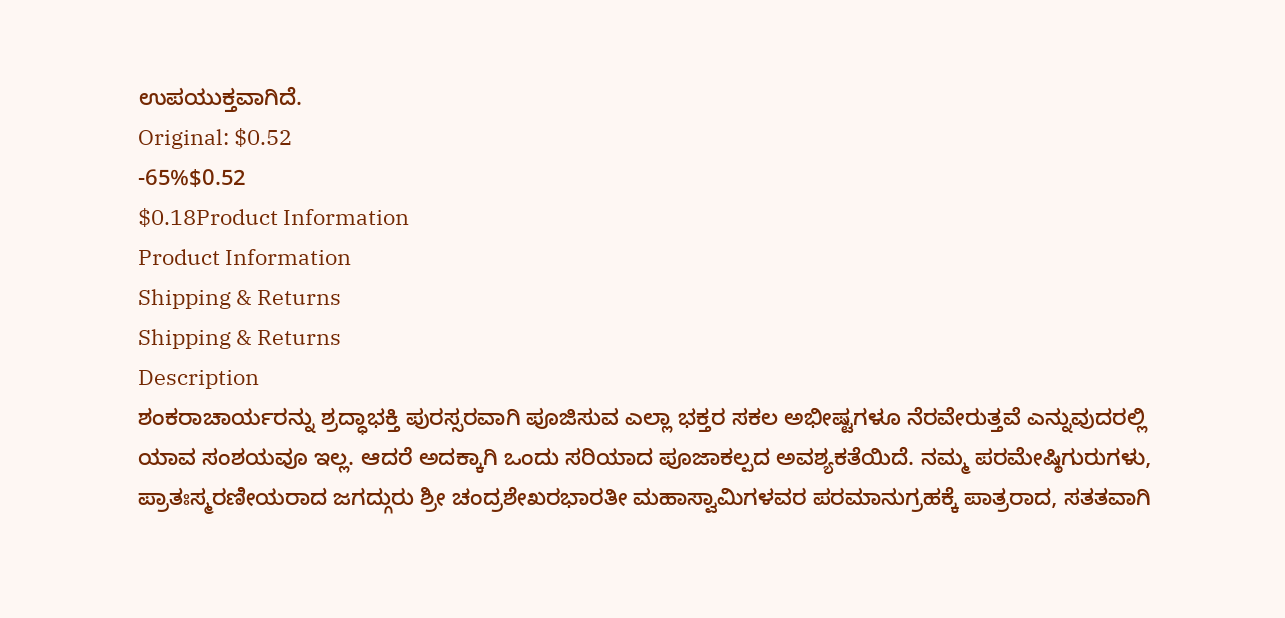ಉಪಯುಕ್ತವಾಗಿದೆ.
Original: $0.52
-65%$0.52
$0.18Product Information
Product Information
Shipping & Returns
Shipping & Returns
Description
ಶಂಕರಾಚಾರ್ಯರನ್ನು ಶ್ರದ್ಧಾಭಕ್ತಿ ಪುರಸ್ಸರವಾಗಿ ಪೂಜಿಸುವ ಎಲ್ಲಾ ಭಕ್ತರ ಸಕಲ ಅಭೀಷ್ಟಗಳೂ ನೆರವೇರುತ್ತವೆ ಎನ್ನುವುದರಲ್ಲಿ ಯಾವ ಸಂಶಯವೂ ಇಲ್ಲ. ಆದರೆ ಅದಕ್ಕಾಗಿ ಒಂದು ಸರಿಯಾದ ಪೂಜಾಕಲ್ಪದ ಅವಶ್ಯಕತೆಯಿದೆ. ನಮ್ಮ ಪರಮೇಷ್ಠಿಗುರುಗಳು, ಪ್ರಾತಃಸ್ಮರಣೀಯರಾದ ಜಗದ್ಗುರು ಶ್ರೀ ಚಂದ್ರಶೇಖರಭಾರತೀ ಮಹಾಸ್ವಾಮಿಗಳವರ ಪರಮಾನುಗ್ರಹಕ್ಕೆ ಪಾತ್ರರಾದ, ಸತತವಾಗಿ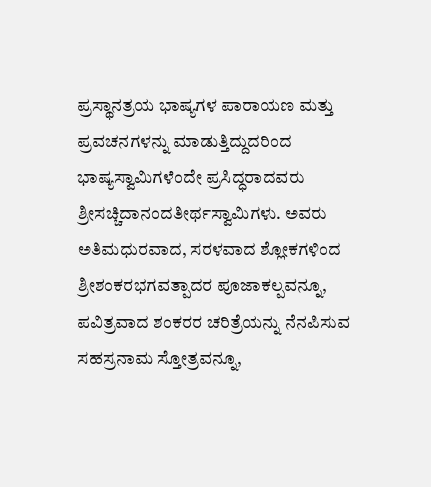ಪ್ರಸ್ಥಾನತ್ರಯ ಭಾಷ್ಯಗಳ ಪಾರಾಯಣ ಮತ್ತು ಪ್ರವಚನಗಳನ್ನು ಮಾಡುತ್ತಿದ್ದುದರಿಂದ ಭಾಷ್ಯಸ್ವಾಮಿಗಳೆಂದೇ ಪ್ರಸಿದ್ಧರಾದವರು ಶ್ರೀಸಚ್ಚಿದಾನಂದತೀರ್ಥಸ್ವಾಮಿಗಳು. ಅವರು ಅತಿಮಧುರವಾದ, ಸರಳವಾದ ಶ್ಲೋಕಗಳಿಂದ ಶ್ರೀಶಂಕರಭಗವತ್ಪಾದರ ಪೂಜಾಕಲ್ಪವನ್ನೂ, ಪವಿತ್ರವಾದ ಶಂಕರರ ಚರಿತ್ರೆಯನ್ನು ನೆನಪಿಸುವ ಸಹಸ್ರನಾಮ ಸ್ತೋತ್ರವನ್ನೂ,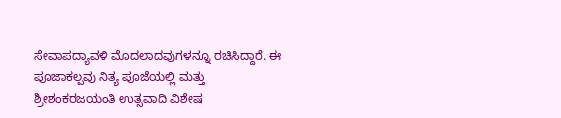ಸೇವಾಪದ್ಯಾವಳಿ ಮೊದಲಾದವುಗಳನ್ನೂ ರಚಿಸಿದ್ದಾರೆ. ಈ ಪೂಜಾಕಲ್ಪವು ನಿತ್ಯ ಪೂಜೆಯಲ್ಲಿ ಮತ್ತು ಶ್ರೀಶಂಕರಜಯಂತಿ ಉತ್ಸವಾದಿ ವಿಶೇಷ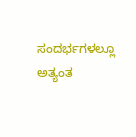ಸಂದರ್ಭಗಳಲ್ಲೂ ಅತ್ಯಂತ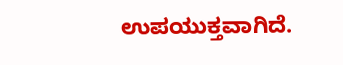ಉಪಯುಕ್ತವಾಗಿದೆ.